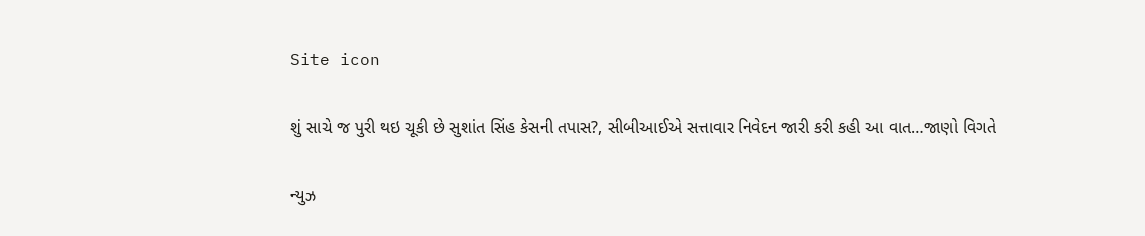Site icon

શું સાચે જ પુરી થઇ ચૂકી છે સુશાંત સિંહ કેસની તપાસ?, સીબીઆઈએ સત્તાવાર નિવેદન જારી કરી કહી આ વાત…જાણો વિગતે

ન્યુઝ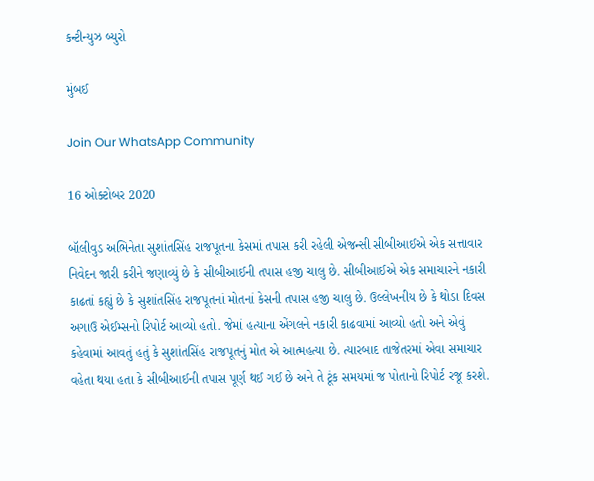કન્ટીન્યુઝ બ્યુરો

મુંબઈ

Join Our WhatsApp Community

16 ઓક્ટોબર 2020

બૉલીવુડ અભિનેતા સુશાંતસિંહ રાજપૂતના કેસમાં તપાસ કરી રહેલી એજન્સી સીબીઆઈએ એક સત્તાવાર નિવેદન જારી કરીને જણાવ્યું છે કે સીબીઆઈની તપાસ હજી ચાલુ છે. સીબીઆઈએ એક સમાચારને નકારી કાઢતાં કહ્યું છે કે સુશાંતસિંહ રાજપૂતનાં મોતનાં કેસની તપાસ હજી ચાલુ છે. ઉલ્લેખનીય છે કે થોડા દિવસ અગાઉ એઈમ્સનો રિપોર્ટ આવ્યો હતો. જેમાં હત્યાના એંગલને નકારી કાઢવામાં આવ્યો હતો અને એવું કહેવામાં આવતું હતું કે સુશાંતસિંહ રાજપૂતનું મોત એ આત્મહત્યા છે. ત્યારબાદ તાજેતરમાં એવા સમાચાર વહેતા થયા હતા કે સીબીઆઈની તપાસ પૂર્ણ થઈ ગઈ છે અને તે ટૂંક સમયમાં જ પોતાનો રિપોર્ટ રજૂ કરશે.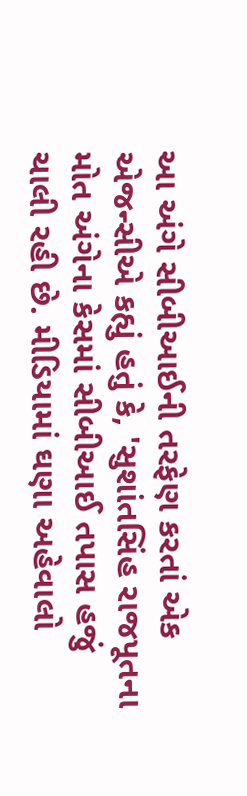આ અંગે સીબીઆઈની તરફેણ કરતાં એક એજન્સીએ કહ્યું હતું કે, 'સુશાંતસિંહ રાજપૂતના મોત અંગેના કેસમાં સીબીઆઈ તપાસ હજું ચાલી રહી છે. મીડિયામાં ઘણા અહેવાલો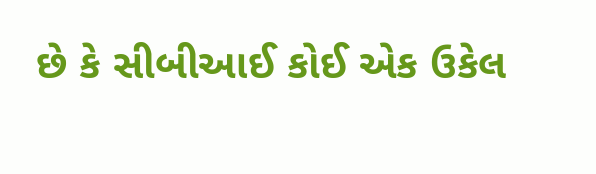છે કે સીબીઆઈ કોઈ એક ઉકેલ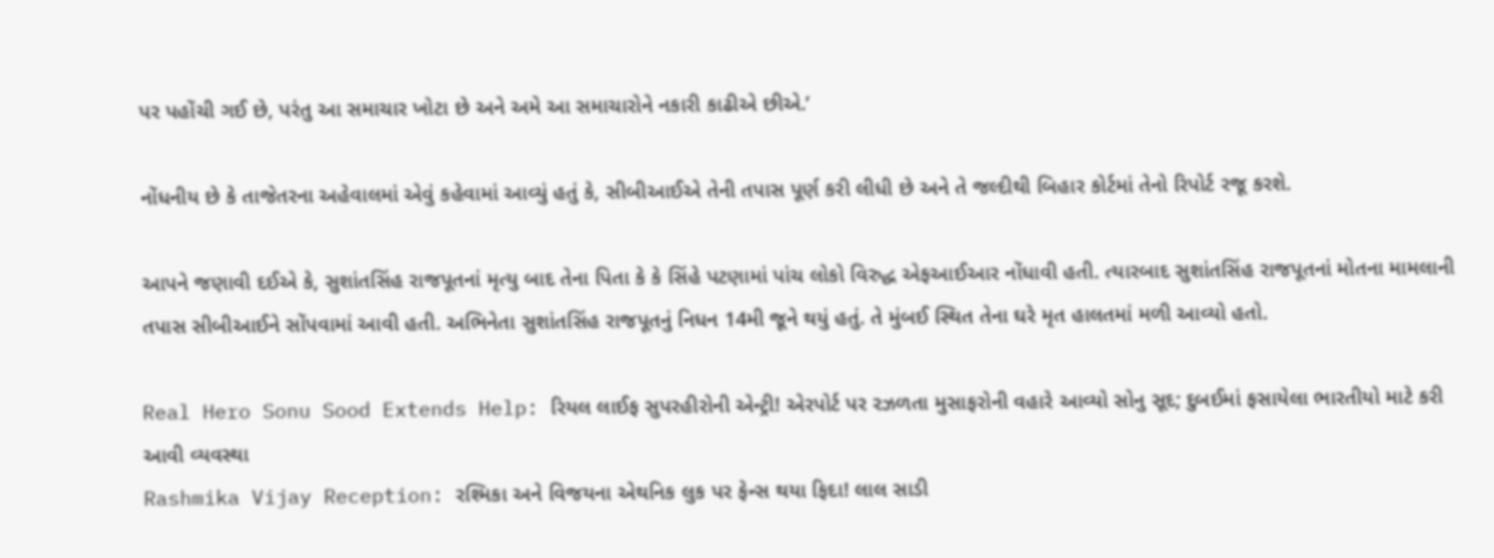પર પહોંચી ગઈ છે, પરંતુ આ સમાચાર ખોટા છે અને અમે આ સમાચારોને નકારી કાઢીએ છીએ.’

નોંધનીય છે કે તાજેતરના અહેવાલમાં એવું કહેવામાં આવ્યું હતું કે, સીબીઆઈએ તેની તપાસ પૂર્ણ કરી લીધી છે અને તે જલ્દીથી બિહાર કોર્ટમાં તેનો રિપોર્ટ રજૂ કરશે.

આપને જણાવી દઈએ કે, સુશાંતસિંહ રાજપૂતનાં મૃત્યુ બાદ તેના પિતા કે કે સિંહે પટણામાં પાંચ લોકો વિરુદ્ધ એફઆઈઆર નોંધાવી હતી. ત્યારબાદ સુશાંતસિંહ રાજપૂતનાં મોતના મામલાની તપાસ સીબીઆઈને સોંપવામાં આવી હતી. અભિનેતા સુશાંતસિંહ રાજપૂતનું નિધન 14મી જૂને થયું હતું. તે મુંબઈ સ્થિત તેના ઘરે મૃત હાલતમાં મળી આવ્યો હતો.

Real Hero Sonu Sood Extends Help: રિયલ લાઈફ સુપરહીરોની એન્ટ્રી! એરપોર્ટ પર રઝળતા મુસાફરોની વહારે આવ્યો સોનુ સૂદ; દુબઈમાં ફસાયેલા ભારતીયો માટે કરી આવી વ્યવસ્થા
Rashmika Vijay Reception: રશ્મિકા અને વિજયના એથનિક લુક પર ફેન્સ થયા ફિદા! લાલ સાડી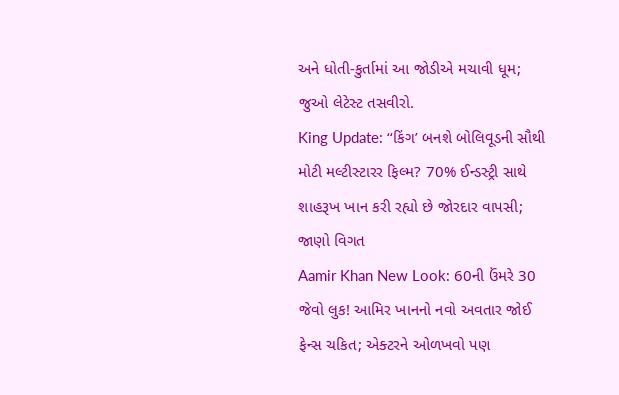અને ધોતી-કુર્તામાં આ જોડીએ મચાવી ધૂમ; જુઓ લેટેસ્ટ તસવીરો.
King Update: ‘‘કિંગ’ બનશે બોલિવૂડની સૌથી મોટી મલ્ટીસ્ટારર ફિલ્મ? 70% ઈન્ડસ્ટ્રી સાથે શાહરૂખ ખાન કરી રહ્યો છે જોરદાર વાપસી; જાણો વિગત
Aamir Khan New Look: 60ની ઉંમરે 30 જેવો લુક! આમિર ખાનનો નવો અવતાર જોઈ ફેન્સ ચકિત; એક્ટરને ઓળખવો પણ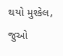થયો મુશ્કેલ, જુઓ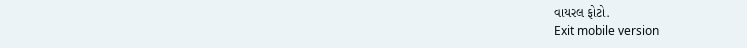વાયરલ ફોટો.
Exit mobile version